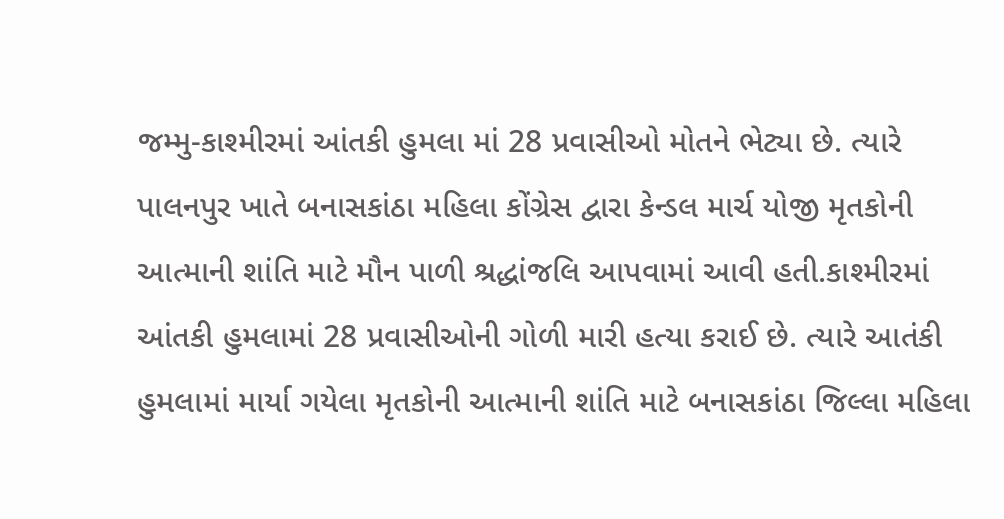જમ્મુ-કાશ્મીરમાં આંતકી હુમલા માં 28 પ્રવાસીઓ મોતને ભેટ્યા છે. ત્યારે પાલનપુર ખાતે બનાસકાંઠા મહિલા કોંગ્રેસ દ્વારા કેન્ડલ માર્ચ યોજી મૃતકોની આત્માની શાંતિ માટે મૌન પાળી શ્રદ્ધાંજલિ આપવામાં આવી હતી.કાશ્મીરમાં આંતકી હુમલામાં 28 પ્રવાસીઓની ગોળી મારી હત્યા કરાઈ છે. ત્યારે આતંકી હુમલામાં માર્યા ગયેલા મૃતકોની આત્માની શાંતિ માટે બનાસકાંઠા જિલ્લા મહિલા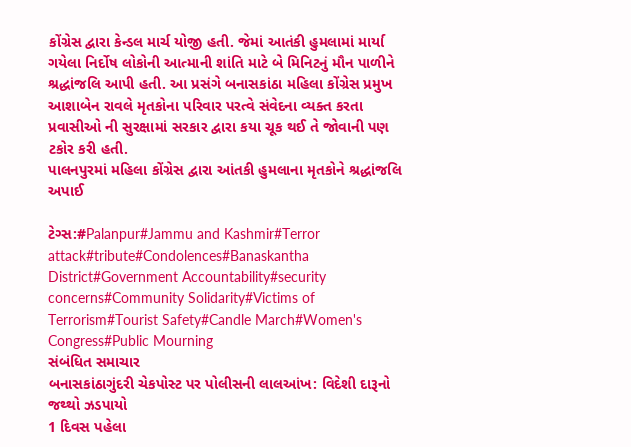કોંગ્રેસ દ્વારા કેન્ડલ માર્ચ યોજી હતી. જેમાં આતંકી હુમલામાં માર્યા ગયેલા નિર્દોષ લોકોની આત્માની શાંતિ માટે બે મિનિટનું મૌન પાળીને શ્રદ્ધાંજલિ આપી હતી. આ પ્રસંગે બનાસકાંઠા મહિલા કોંગ્રેસ પ્રમુખ આશાબેન રાવલે મૃતકોના પરિવાર પરત્વે સંવેદના વ્યક્ત કરતા પ્રવાસીઓ ની સુરક્ષામાં સરકાર દ્વારા કયા ચૂક થઈ તે જોવાની પણ ટકોર કરી હતી.
પાલનપુરમાં મહિલા કોંગ્રેસ દ્વારા આંતકી હુમલાના મૃતકોને શ્રદ્ધાંજલિ અપાઈ

ટેગ્સ:#Palanpur#Jammu and Kashmir#Terror attack#tribute#Condolences#Banaskantha District#Government Accountability#security concerns#Community Solidarity#Victims of Terrorism#Tourist Safety#Candle March#Women's Congress#Public Mourning
સંબંધિત સમાચાર
બનાસકાંઠાગુંદરી ચેકપોસ્ટ પર પોલીસની લાલઆંખ: વિદેશી દારૂનો જથ્થો ઝડપાયો
1 દિવસ પહેલા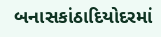બનાસકાંઠાદિયોદરમાં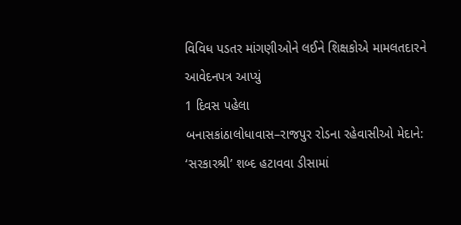વિવિધ પડતર માંગણીઓને લઈને શિક્ષકોએ મામલતદારને આવેદનપત્ર આપ્યું
1 દિવસ પહેલા
બનાસકાંઠાલોધાવાસ–રાજપુર રોડના રહેવાસીઓ મેદાને: ‘સરકારશ્રી’ શબ્દ હટાવવા ડીસામાં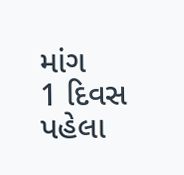માંગ
1 દિવસ પહેલા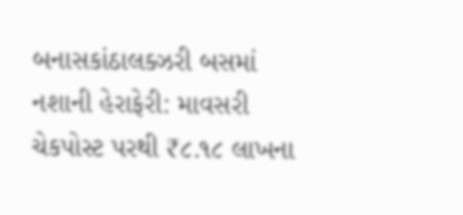બનાસકાંઠાલક્ઝરી બસમાં નશાની હેરાફેરી: માવસરી ચેકપોસ્ટ પરથી ₹૮.૧૮ લાખના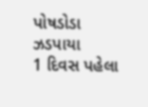પોષડોડા ઝડપાયા
1 દિવસ પહેલા